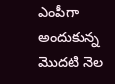ఎంపీగా అందుకున్న మొదటి నెల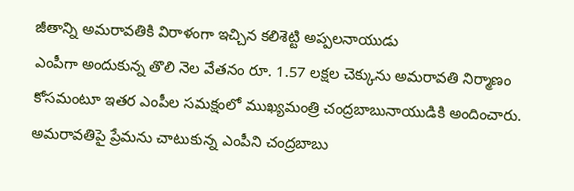జీతాన్ని అమరావతికి విరాళంగా ఇచ్చిన కలిశెట్టి అప్పలనాయుడు
ఎంపీగా అందుకున్న తొలి నెల వేతనం రూ. 1.57 లక్షల చెక్కును అమరావతి నిర్మాణం కోసమంటూ ఇతర ఎంపీల సమక్షంలో ముఖ్యమంత్రి చంద్రబాబునాయుడికి అందించారు. అమరావతిపై ప్రేమను చాటుకున్న ఎంపీని చంద్రబాబు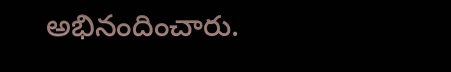అభినందించారు.